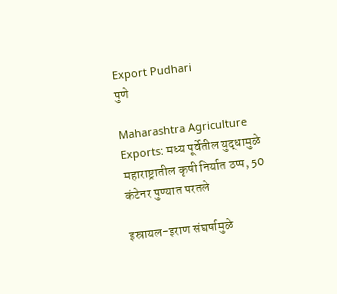Export Pudhari
पुणे

Maharashtra Agriculture Exports: मध्य पूर्वेतील युद्धामुळे महाराष्ट्रातील कृषी निर्यात ठप्प, 50 कंटेनर पुण्यात परतले

इस्रायल-इराण संघर्षामुळे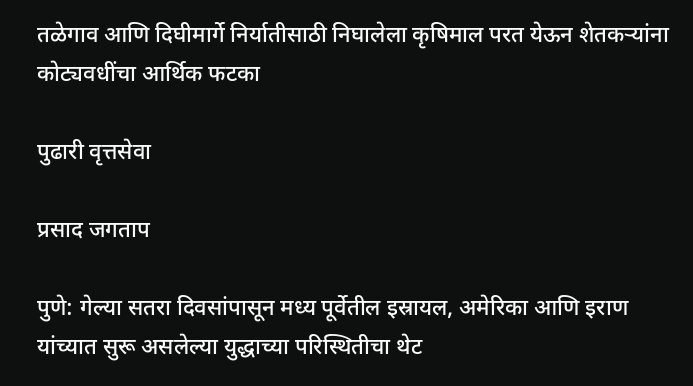तळेगाव आणि दिघीमार्गे निर्यातीसाठी निघालेला कृषिमाल परत येऊन शेतकऱ्यांना कोट्यवधींचा आर्थिक फटका

पुढारी वृत्तसेवा

प्रसाद जगताप

पुणे: गेल्या सतरा दिवसांपासून मध्य पूर्वेतील इस्रायल, अमेरिका आणि इराण यांच्यात सुरू असलेल्या युद्धाच्या परिस्थितीचा थेट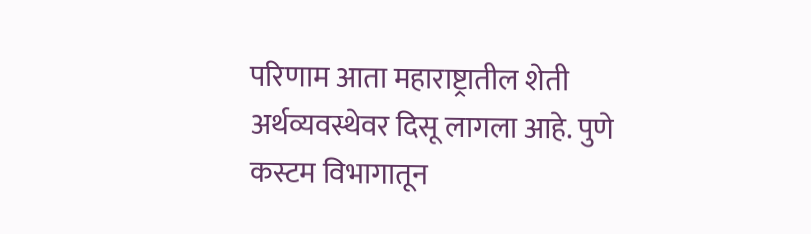परिणाम आता महाराष्ट्रातील शेती अर्थव्यवस्थेवर दिसू लागला आहे. पुणे कस्टम विभागातून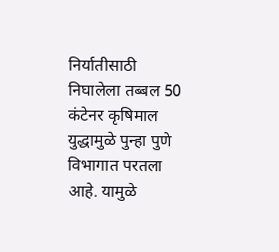निर्यातीसाठी निघालेला तब्बल 50 कंटेनर कृषिमाल युद्धामुळे पुन्हा पुणे विभागात परतला आहे. यामुळे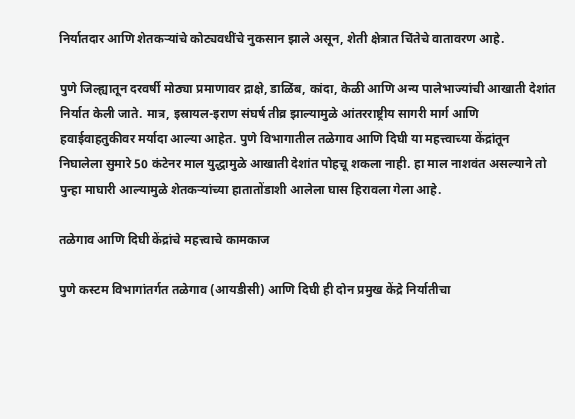निर्यातदार आणि शेतकऱ्यांचे कोट्यवधींचे नुकसान झाले असून, शेती क्षेत्रात चिंतेचे वातावरण आहे.

पुणे जिल्ह्यातून दरवर्षी मोठ्या प्रमाणावर द्राक्षे, डाळिंब, कांदा, केळी आणि अन्य पालेभाज्यांची आखाती देशांत निर्यात केली जाते. मात्र, इस्रायल-इराण संघर्ष तीव्र झाल्यामुळे आंतरराष्ट्रीय सागरी मार्ग आणि हवाईवाहतुकीवर मर्यादा आल्या आहेत. पुणे विभागातील तळेगाव आणि दिघी या महत्त्वाच्या केंद्रांतून निघालेला सुमारे 50 कंटेनर माल युद्धामुळे आखाती देशांत पोहचू शकला नाही. हा माल नाशवंत असल्याने तो पुन्हा माघारी आल्यामुळे शेतकऱ्यांच्या हातातोंडाशी आलेला घास हिरावला गेला आहे.

तळेगाव आणि दिघी केंद्रांचे महत्त्वाचे कामकाज

पुणे कस्टम विभागांतर्गत तळेगाव (आयडीसी) आणि दिघी ही दोन प्रमुख केंद्रे निर्यातीचा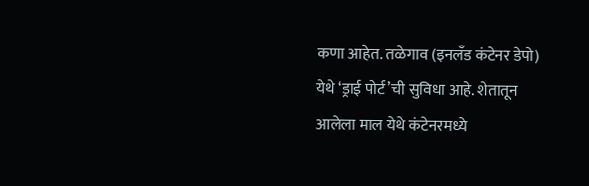कणा आहेत. तळेगाव (इनलॅंड कंटेनर डेपो) येथे ‌‘ड्राई पोर्ट‌’ची सुविधा आहे. शेतातून आलेला माल येथे कंटेनरमध्ये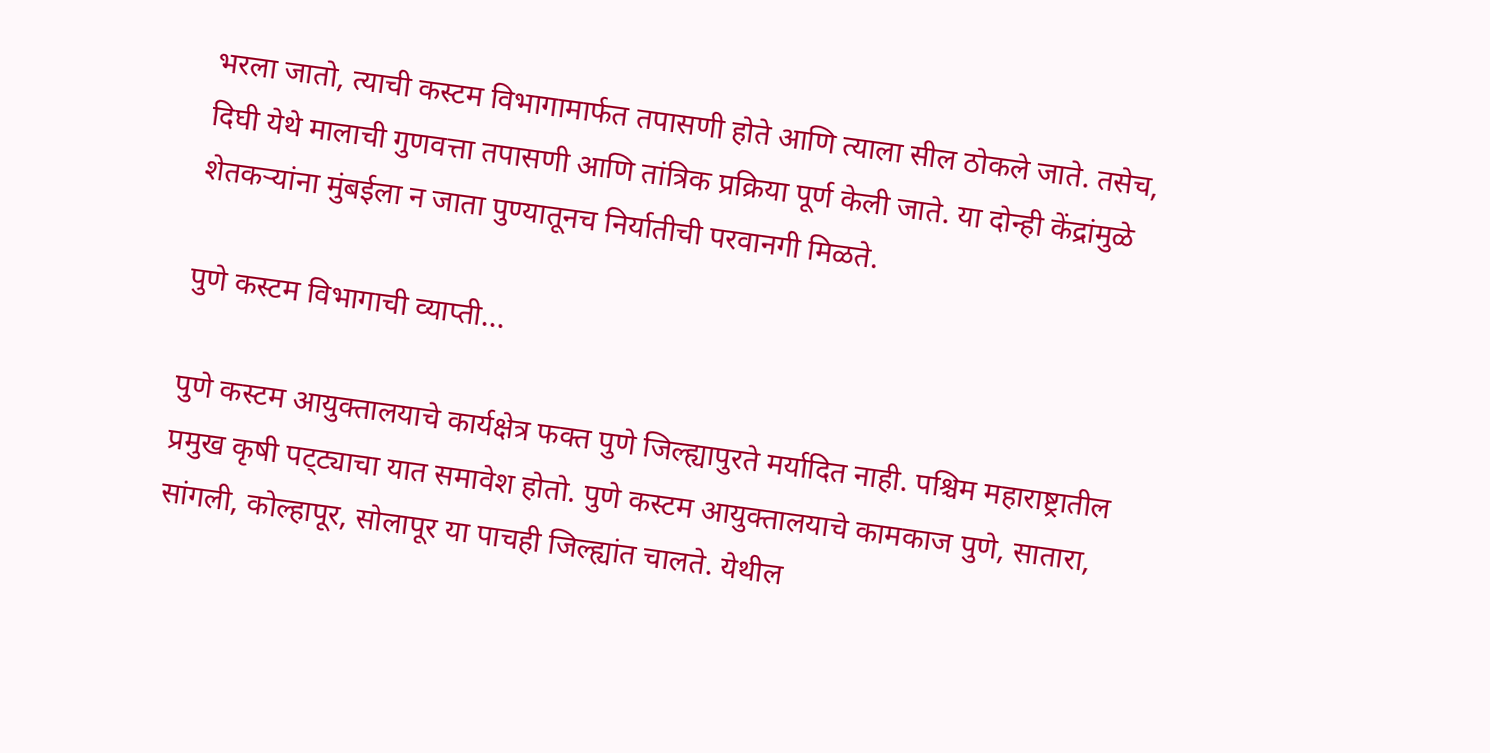भरला जातो, त्याची कस्टम विभागामार्फत तपासणी होते आणि त्याला सील ठोकले जाते. तसेच, दिघी येथे मालाची गुणवत्ता तपासणी आणि तांत्रिक प्रक्रिया पूर्ण केली जाते. या दोन्ही केंद्रांमुळे शेतकऱ्यांना मुंबईला न जाता पुण्यातूनच निर्यातीची परवानगी मिळते.

पुणे कस्टम विभागाची व्याप्ती...

पुणे कस्टम आयुक्तालयाचे कार्यक्षेत्र फक्त पुणे जिल्ह्यापुरते मर्यादित नाही. पश्चिम महाराष्ट्रातील प्रमुख कृषी पट्‌‍ट्याचा यात समावेश होतो. पुणे कस्टम आयुक्तालयाचे कामकाज पुणे, सातारा, सांगली, कोल्हापूर, सोलापूर या पाचही जिल्ह्यांत चालते. येथील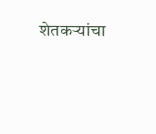शेतकऱ्यांचा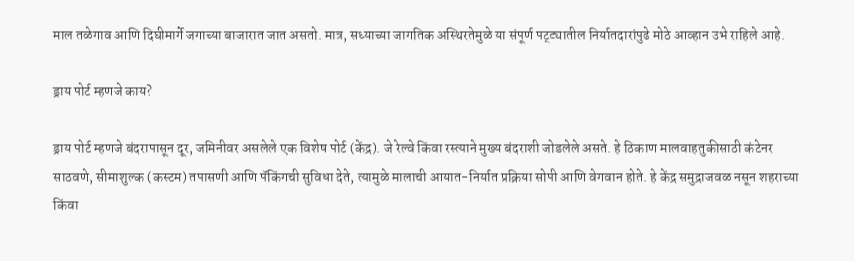माल तळेगाव आणि दिघीमार्गे जगाच्या बाजारात जात असतो. मात्र, सध्याच्या जागतिक अस्थिरतेमुळे या संपूर्ण पट्‌‍ट्यातील निर्यातदारांपुढे मोठे आव्हान उभे राहिले आहे.

ड्राय पोर्ट म्हणजे काय?

ड्राय पोर्ट म्हणजे बंदरापासून दूर, जमिनीवर असलेले एक विशेष पोर्ट (केंद्र). जे रेल्वे किंवा रस्त्याने मुख्य बंदराशी जोडलेले असते. हे ठिकाण मालवाहतुकीसाठी कंटेनर साठवणे, सीमाशुल्क (कस्टम) तपासणी आणि पॅकिंगची सुविधा देते, त्यामुळे मालाची आयात-निर्यात प्रक्रिया सोपी आणि वेगवान होते. हे केंद्र समुद्राजवळ नसून शहराच्या किंवा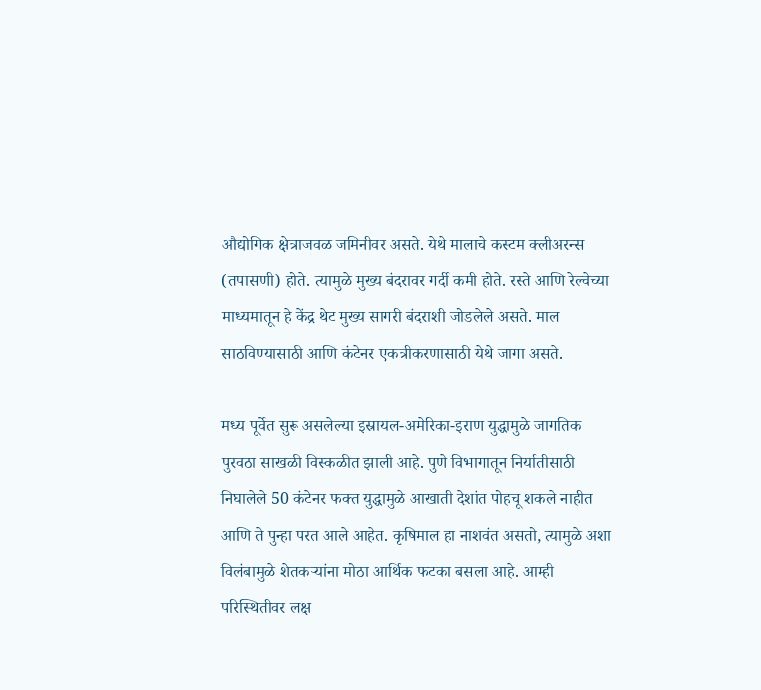औद्योगिक क्षेत्राजवळ जमिनीवर असते. येथे मालाचे कस्टम क्लीअरन्स (तपासणी) होते. त्यामुळे मुख्य बंदरावर गर्दी कमी होते. रस्ते आणि रेल्वेच्या माध्यमातून हे केंद्र थेट मुख्य सागरी बंदराशी जोडलेले असते. माल साठविण्यासाठी आणि कंटेनर एकत्रीकरणासाठी येथे जागा असते.

मध्य पूर्वेत सुरू असलेल्या इस्रायल-अमेरिका-इराण युद्धामुळे जागतिक पुरवठा साखळी विस्कळीत झाली आहे. पुणे विभागातून निर्यातीसाठी निघालेले 50 कंटेनर फक्त युद्धामुळे आखाती देशांत पोहचू शकले नाहीत आणि ते पुन्हा परत आले आहेत. कृषिमाल हा नाशवंत असतो, त्यामुळे अशा विलंबामुळे शेतकऱ्यांना मोठा आर्थिक फटका बसला आहे. आम्ही परिस्थितीवर लक्ष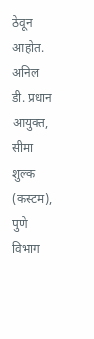ठेवून आहोत.
अनिल डी. प्रधान आयुक्त, सीमा शुल्क (कस्टम), पुणे विभाग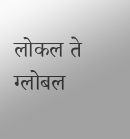लोकल ते ग्लोबल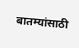बातम्यांसाठी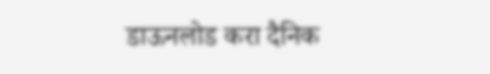डाऊनलोड करा दैनिक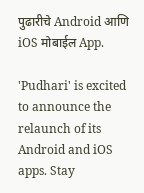पुढारीचे Android आणि iOS मोबाईल App.

'Pudhari' is excited to announce the relaunch of its Android and iOS apps. Stay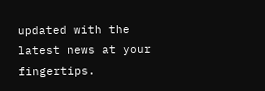updated with the latest news at your fingertips.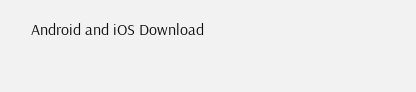Android and iOS Download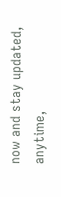now and stay updated, anytime,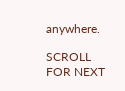anywhere.

SCROLL FOR NEXT